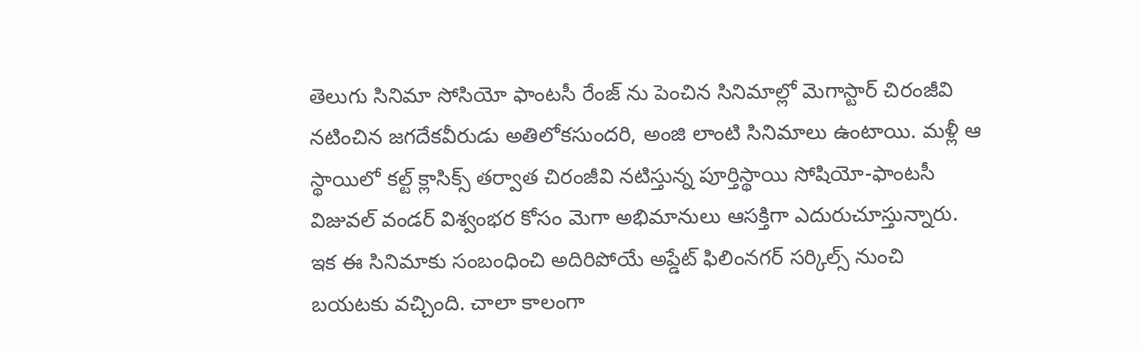తెలుగు సినిమా సోసియో ఫాంటసీ రేంజ్ ను పెంచిన సినిమాల్లో మెగాస్టార్ చిరంజీవి నటించిన జగదేకవీరుడు అతిలోకసుందరి, అంజి లాంటి సినిమాలు ఉంటాయి. మళ్లీ ఆ స్థాయిలో కల్ట్ క్లాసిక్స్ తర్వాత చిరంజీవి నటిస్తున్న పూర్తిస్థాయి సోషియో-ఫాంటసీ విజువల్ వండర్ విశ్వంభర కోసం మెగా అభిమానులు ఆసక్తిగా ఎదురుచూస్తున్నారు. ఇక ఈ సినిమాకు సంబంధించి అదిరిపోయే అప్డేట్ ఫిలింనగర్ సర్కిల్స్ నుంచి బయటకు వచ్చింది. చాలా కాలంగా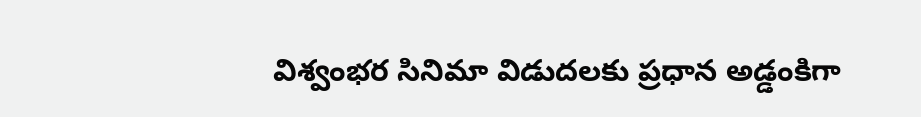విశ్వంభర సినిమా విడుదలకు ప్రధాన అడ్డంకిగా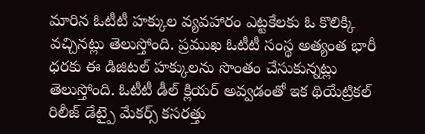మారిన ఓటీటీ హక్కుల వ్యవహారం ఎట్టకేలకు ఓ కొలిక్కి వచ్చినట్లు తెలుస్తోంది. ప్రముఖ ఓటీటీ సంస్థ అత్యంత భారీ ధరకు ఈ డిజిటల్ హక్కులను సొంతం చేసుకున్నట్లు తెలుస్తోంది. ఓటీటీ డీల్ క్లియర్ అవ్వడంతో ఇక థియేట్రికల్ రిలీజ్ డేట్పై మేకర్స్ కసరత్తు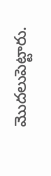మొదలుపెట్టారు.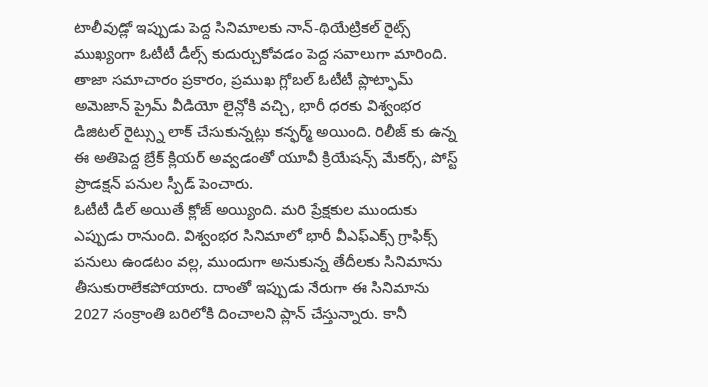టాలీవుడ్లో ఇప్పుడు పెద్ద సినిమాలకు నాన్-థియేట్రికల్ రైట్స్ ముఖ్యంగా ఓటీటీ డీల్స్ కుదుర్చుకోవడం పెద్ద సవాలుగా మారింది. తాజా సమాచారం ప్రకారం, ప్రముఖ గ్లోబల్ ఓటీటీ ప్లాట్ఫామ్ అమెజాన్ ప్రైమ్ వీడియో లైన్లోకి వచ్చి, భారీ ధరకు విశ్వంభర డిజిటల్ రైట్స్ను లాక్ చేసుకున్నట్లు కన్ఫర్మ్ అయింది. రిలీజ్ కు ఉన్న ఈ అతిపెద్ద బ్రేక్ క్లియర్ అవ్వడంతో యూవీ క్రియేషన్స్ మేకర్స్, పోస్ట్ ప్రొడక్షన్ పనుల స్పీడ్ పెంచారు.
ఓటీటీ డీల్ అయితే క్లోజ్ అయ్యింది. మరి ప్రేక్షకుల ముందుకు ఎప్పుడు రానుంది. విశ్వంభర సినిమాలో భారీ వీఎఫ్ఎక్స్ గ్రాఫిక్స్ పనులు ఉండటం వల్ల, ముందుగా అనుకున్న తేదీలకు సినిమాను తీసుకురాలేకపోయారు. దాంతో ఇప్పుడు నేరుగా ఈ సినిమాను 2027 సంక్రాంతి బరిలోకి దించాలని ప్లాన్ చేస్తున్నారు. కానీ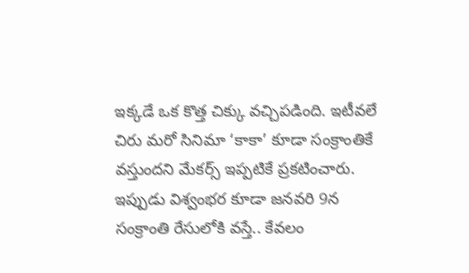ఇక్కడే ఒక కొత్త చిక్కు వచ్చిపడింది. ఇటీవలే చిరు మరో సినిమా ‘కాకా’ కూడా సంక్రాంతికే వస్తుందని మేకర్స్ ఇప్పటికే ప్రకటించారు. ఇప్పుడు విశ్వంభర కూడా జనవరి 9న సంక్రాంతి రేసులోకి వస్తే.. కేవలం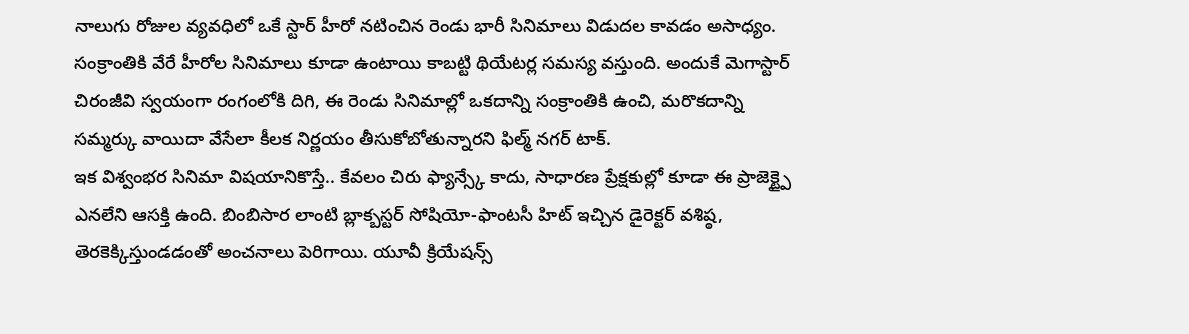నాలుగు రోజుల వ్యవధిలో ఒకే స్టార్ హీరో నటించిన రెండు భారీ సినిమాలు విడుదల కావడం అసాధ్యం. సంక్రాంతికి వేరే హీరోల సినిమాలు కూడా ఉంటాయి కాబట్టి థియేటర్ల సమస్య వస్తుంది. అందుకే మెగాస్టార్ చిరంజీవి స్వయంగా రంగంలోకి దిగి, ఈ రెండు సినిమాల్లో ఒకదాన్ని సంక్రాంతికి ఉంచి, మరొకదాన్ని సమ్మర్కు వాయిదా వేసేలా కీలక నిర్ణయం తీసుకోబోతున్నారని ఫిల్మ్ నగర్ టాక్.
ఇక విశ్వంభర సినిమా విషయానికొస్తే.. కేవలం చిరు ఫ్యాన్స్కే కాదు, సాధారణ ప్రేక్షకుల్లో కూడా ఈ ప్రాజెక్ట్పై ఎనలేని ఆసక్తి ఉంది. బింబిసార లాంటి బ్లాక్బస్టర్ సోషియో-ఫాంటసీ హిట్ ఇచ్చిన డైరెక్టర్ వశిష్ఠ, తెరకెక్కిస్తుండడంతో అంచనాలు పెరిగాయి. యూవీ క్రియేషన్స్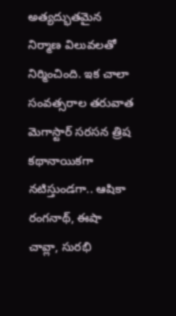అత్యద్భుతమైన నిర్మాణ విలువలతో నిర్మించింది. ఇక చాలా సంవత్సరాల తరువాత మెగాస్టార్ సరసన త్రిష కథానాయికగా నటిస్తుండగా.. ఆషికా రంగనాథ్, ఈషా చావ్లా, సురభి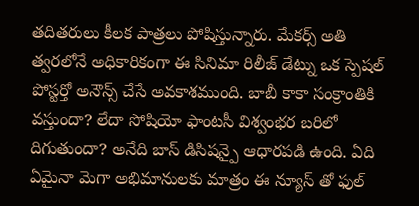తదితరులు కీలక పాత్రలు పోషిస్తున్నారు. మేకర్స్ అతి త్వరలోనే అధికారికంగా ఈ సినిమా రిలీజ్ డేట్ను ఒక స్పెషల్ పోస్టర్తో అనౌన్స్ చేసే అవకాశముంది. బాబీ కాకా సంక్రాంతికి వస్తుందా? లేదా సోషియో ఫాంటసీ విశ్వంభర బరిలో దిగుతుందా? అనేది బాస్ డిసిషన్పై ఆధారపడి ఉంది. ఏది ఏమైనా మెగా అభిమానులకు మాత్రం ఈ న్యూస్ తో ఫుల్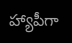హ్యాపీగా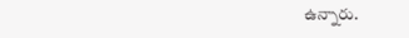ఉన్నారు.